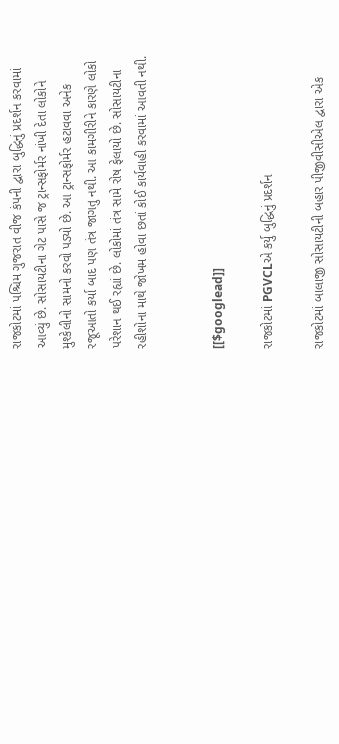રાજકોટમાં પશ્ચિમ ગુજરાત વીજ કંપની દ્વારા બુદ્ધિનું પ્રદર્શન કરવામાં આવ્યું છે. સોસાયટીના ગેટ પાસે જ ટ્રાન્સફોર્મર નાંખી દેતા લોકોને મુશ્કેલીનો સામનો કરવો પડ્યો છે. આ ટ્રાન્સફોર્મર હટાવવા અનેક રજૂઆતો કર્યા બાદ પણ તંત્ર જાગતુ નથી. આ કામગીરીને કારણે લોકો પરેશાન થઈ રહ્યાં છે. લોકોમાં તંત્ર સામે રોષ ફેલાયો છે. સોસાયટીના રહીશોના માથે જોખમ હોવા છતાં કોઈ કાર્યવાહી કરવામાં આવતી નથી.


[[$googlead]]

રાજકોટમાં PGVCLએ કર્યુ બુદ્ધિનું પ્રદર્શન

રાજકોટમાં બાલાજી સોસાયટીની બહાર પીજીવીસીએલ દ્વારા એક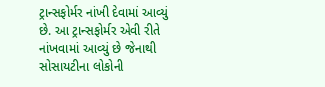ટ્રાન્સફોર્મર નાંખી દેવામાં આવ્યું છે. આ ટ્રાન્સફોર્મર એવી રીતે નાંખવામાં આવ્યું છે જેનાથી સોસાયટીના લોકોની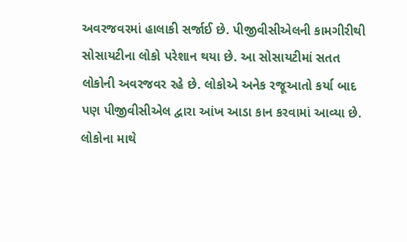અવરજવરમાં હાલાકી સર્જાઈ છે. પીજીવીસીએલની કામગીરીથી સોસાયટીના લોકો પરેશાન થયા છે. આ સોસાયટીમાં સતત લોકોની અવરજવર રહે છે. લોકોએ અનેક રજૂઆતો કર્યા બાદ પણ પીજીવીસીએલ દ્વારા આંખ આડા કાન કરવામાં આવ્યા છે. લોકોના માથે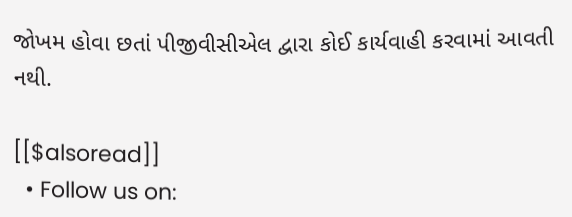જોખમ હોવા છતાં પીજીવીસીએલ દ્વારા કોઈ કાર્યવાહી કરવામાં આવતી નથી.

[[$alsoread]]
  • Follow us on: